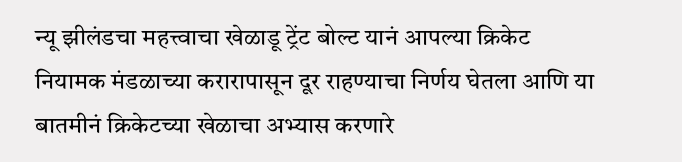न्यू झीलंडचा महत्त्वाचा खेळाडू ट्रेंट बोल्ट यानं आपल्या क्रिकेट नियामक मंडळाच्या करारापासून दूर राहण्याचा निर्णय घेतला आणि या बातमीनं क्रिकेटच्या खेळाचा अभ्यास करणारे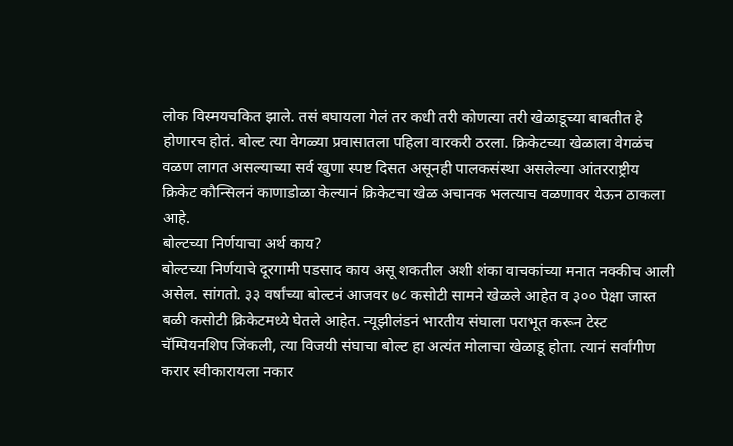लोक विस्मयचकित झाले. तसं बघायला गेलं तर कधी तरी कोणत्या तरी खेळाडूच्या बाबतीत हे होणारच होतं. बोल्ट त्या वेगळ्या प्रवासातला पहिला वारकरी ठरला. क्रिकेटच्या खेळाला वेगळंच वळण लागत असल्याच्या सर्व खुणा स्पष्ट दिसत असूनही पालकसंस्था असलेल्या आंतरराष्ट्रीय क्रिकेट कौन्सिलनं काणाडोळा केल्यानं क्रिकेटचा खेळ अचानक भलत्याच वळणावर येऊन ठाकला आहे.
बोल्टच्या निर्णयाचा अर्थ काय?
बोल्टच्या निर्णयाचे दूरगामी पडसाद काय असू शकतील अशी शंका वाचकांच्या मनात नक्कीच आली असेल. सांगतो. ३३ वर्षांच्या बोल्टनं आजवर ७८ कसोटी सामने खेळले आहेत व ३०० पेक्षा जास्त बळी कसोटी क्रिकेटमध्ये घेतले आहेत. न्यूझीलंडनं भारतीय संघाला पराभूत करून टेस्ट चॅम्पियनशिप जिंकली, त्या विजयी संघाचा बोल्ट हा अत्यंत मोलाचा खेळाडू होता. त्यानं सर्वांगीण करार स्वीकारायला नकार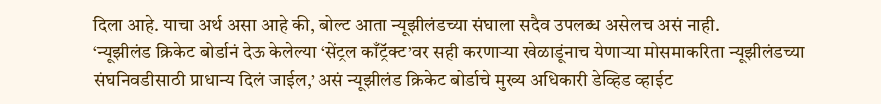दिला आहे. याचा अर्थ असा आहे की, बोल्ट आता न्यूझीलंडच्या संघाला सदैव उपलब्ध असेलच असं नाही.
‘न्यूझीलंड क्रिकेट बोर्डानं देऊ केलेल्या ‘सेंट्रल काँट्रॅक्ट’वर सही करणाऱ्या खेळाडूंनाच येणाऱ्या मोसमाकरिता न्यूझीलंडच्या संघनिवडीसाठी प्राधान्य दिलं जाईल,’ असं न्यूझीलंड क्रिकेट बोर्डाचे मुख्य अधिकारी डेव्हिड व्हाईट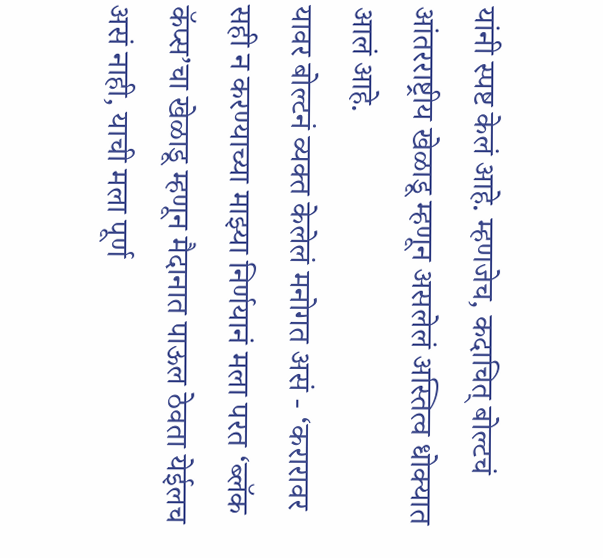यांनी स्पष्ट केलं आहे. म्हणजेच, कदाचित् बोल्टचं आंतरराष्ट्रीय खेळाडू म्हणून असलेलं अस्तित्व धोक्यात आलं आहे.
यावर बोल्टनं व्यक्त केलेलं मनोगत असं - ‘करारावर सही न करण्याच्या माझ्या निर्णयानं मला परत ‘ब्लॅक कॅप्स’चा खेळाडू म्हणून मैदानात पाऊल ठेवता येईलच असं नाही, याची मला पूर्ण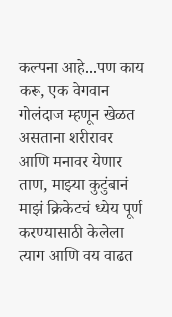कल्पना आहे...पण काय करू, एक वेगवान गोलंदाज म्हणून खेळत असताना शरीरावर आणि मनावर येणार ताण, माझ्या कुटुंबानं माझं क्रिकेटचं ध्येय पूर्ण करण्यासाठी केलेला त्याग आणि वय वाढत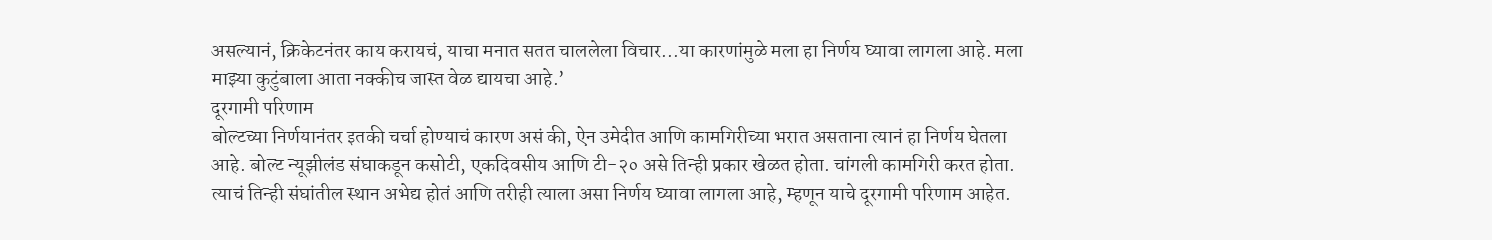असल्यानं, क्रिकेटनंतर काय करायचं, याचा मनात सतत चाललेला विचार...या कारणांमुळे मला हा निर्णय घ्यावा लागला आहे. मला माझ्या कुटुंबाला आता नक्कीच जास्त वेळ द्यायचा आहे.’
दूरगामी परिणाम
बोल्टच्या निर्णयानंतर इतकी चर्चा होण्याचं कारण असं की, ऐन उमेदीत आणि कामगिरीच्या भरात असताना त्यानं हा निर्णय घेतला आहे. बोल्ट न्यूझीलंड संघाकडून कसोटी, एकदिवसीय आणि टी-२० असे तिन्ही प्रकार खेळत होता. चांगली कामगिरी करत होता. त्याचं तिन्ही संघांतील स्थान अभेद्य होतं आणि तरीही त्याला असा निर्णय घ्यावा लागला आहे, म्हणून याचे दूरगामी परिणाम आहेत.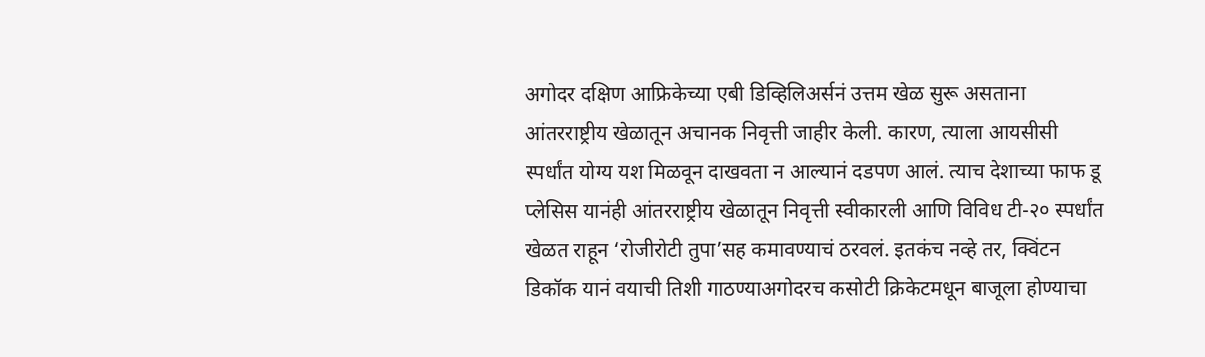अगोदर दक्षिण आफ्रिकेच्या एबी डिव्हिलिअर्सनं उत्तम खेळ सुरू असताना आंतरराष्ट्रीय खेळातून अचानक निवृत्ती जाहीर केली. कारण, त्याला आयसीसी स्पर्धांत योग्य यश मिळवून दाखवता न आल्यानं दडपण आलं. त्याच देशाच्या फाफ डू प्लेसिस यानंही आंतरराष्ट्रीय खेळातून निवृत्ती स्वीकारली आणि विविध टी-२० स्पर्धांत खेळत राहून ‘रोजीरोटी तुपा’सह कमावण्याचं ठरवलं. इतकंच नव्हे तर, क्विंटन डिकॉक यानं वयाची तिशी गाठण्याअगोदरच कसोटी क्रिकेटमधून बाजूला होण्याचा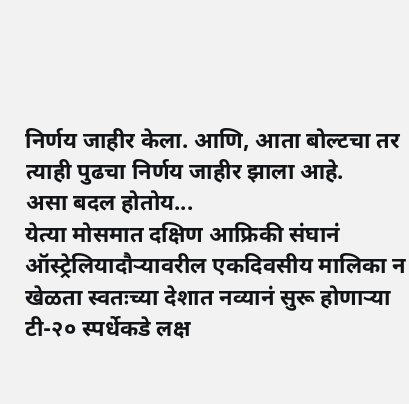निर्णय जाहीर केला. आणि, आता बोल्टचा तर त्याही पुढचा निर्णय जाहीर झाला आहे.
असा बदल होतोय...
येत्या मोसमात दक्षिण आफ्रिकी संघानं ऑस्ट्रेलियादौऱ्यावरील एकदिवसीय मालिका न खेळता स्वतःच्या देशात नव्यानं सुरू होणाऱ्या टी-२० स्पर्धेकडे लक्ष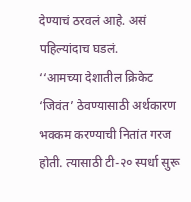देण्याचं ठरवलं आहे. असं पहिल्यांदाच घडलं.
‘‘आमच्या देशातील क्रिकेट ‘जिवंत’ ठेवण्यासाठी अर्थकारण भक्कम करण्याची नितांत गरज होती. त्यासाठी टी-२० स्पर्धा सुरू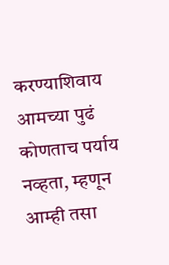करण्याशिवाय आमच्या पुढं कोणताच पर्याय नव्हता, म्हणून आम्ही तसा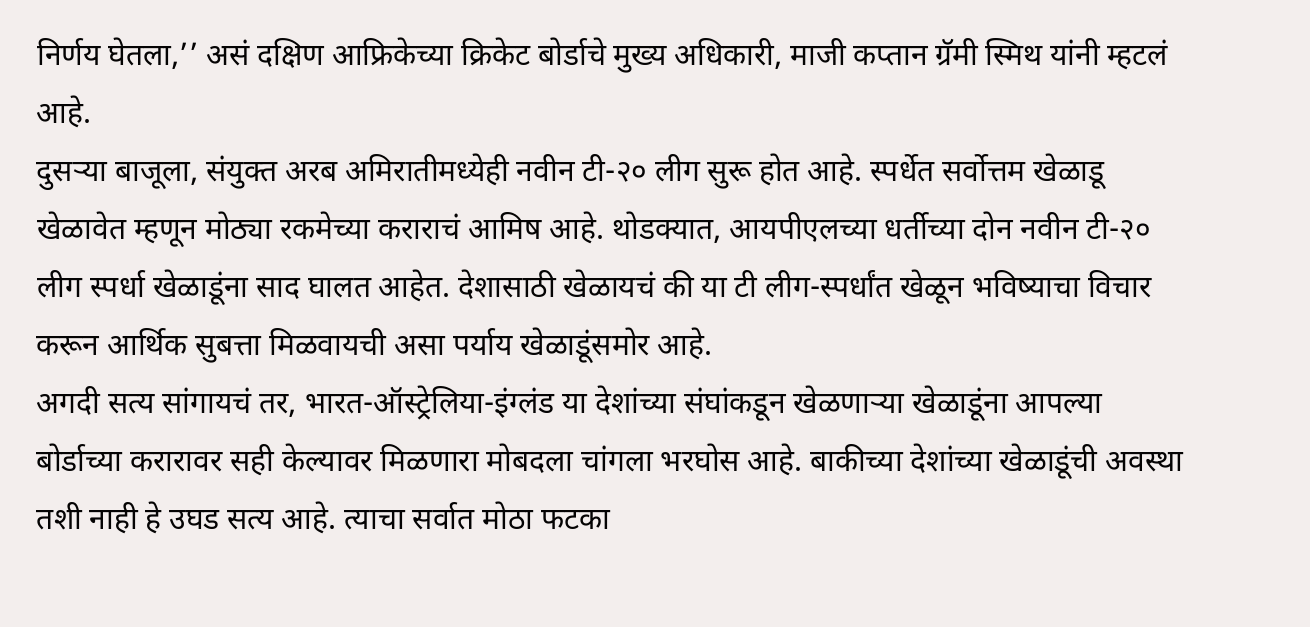निर्णय घेतला,’’ असं दक्षिण आफ्रिकेच्या क्रिकेट बोर्डाचे मुख्य अधिकारी, माजी कप्तान ग्रॅमी स्मिथ यांनी म्हटलं आहे.
दुसऱ्या बाजूला, संयुक्त अरब अमिरातीमध्येही नवीन टी-२० लीग सुरू होत आहे. स्पर्धेत सर्वोत्तम खेळाडू खेळावेत म्हणून मोठ्या रकमेच्या कराराचं आमिष आहे. थोडक्यात, आयपीएलच्या धर्तीच्या दोन नवीन टी-२० लीग स्पर्धा खेळाडूंना साद घालत आहेत. देशासाठी खेळायचं की या टी लीग-स्पर्धांत खेळून भविष्याचा विचार करून आर्थिक सुबत्ता मिळवायची असा पर्याय खेळाडूंसमोर आहे.
अगदी सत्य सांगायचं तर, भारत-ऑस्ट्रेलिया-इंग्लंड या देशांच्या संघांकडून खेळणाऱ्या खेळाडूंना आपल्या बोर्डाच्या करारावर सही केल्यावर मिळणारा मोबदला चांगला भरघोस आहे. बाकीच्या देशांच्या खेळाडूंची अवस्था तशी नाही हे उघड सत्य आहे. त्याचा सर्वात मोठा फटका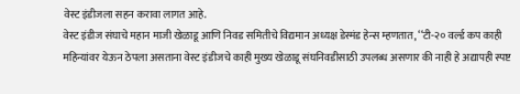वेस्ट इंडीजला सहन करावा लागत आहे.
वेस्ट इंडीज संघाचे महान माजी खेळाडू आणि निवड समितीचे विद्यमान अध्यक्ष डेस्मंड हेन्स म्हणतात, ‘‘टी-२० वर्ल्ड कप काही महिन्यांवर येऊन ठेपला असताना वेस्ट इंडीजचे काही मुख्य खेळाडू संघनिवडीसाठी उपलब्ध असणार की नाही हे अद्यापही स्पष्ट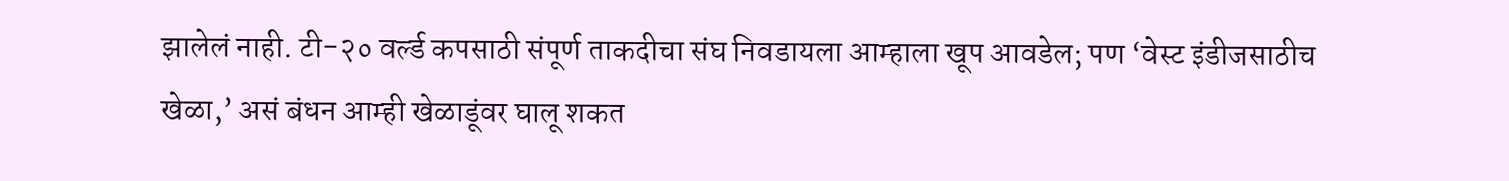झालेलं नाही. टी-२० वर्ल्ड कपसाठी संपूर्ण ताकदीचा संघ निवडायला आम्हाला खूप आवडेल; पण ‘वेस्ट इंडीजसाठीच खेळा,’ असं बंधन आम्ही खेळाडूंवर घालू शकत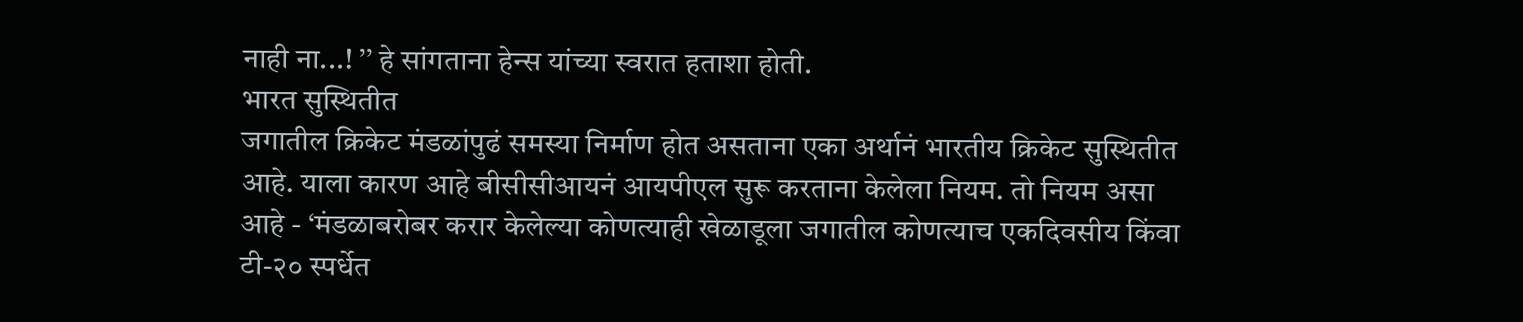नाही ना...! ’’ हे सांगताना हेन्स यांच्या स्वरात हताशा होती.
भारत सुस्थितीत
जगातील क्रिकेट मंडळांपुढं समस्या निर्माण होत असताना एका अर्थानं भारतीय क्रिकेट सुस्थितीत आहे. याला कारण आहे बीसीसीआयनं आयपीएल सुरू करताना केलेला नियम. तो नियम असा आहे - ‘मंडळाबरोबर करार केलेल्या कोणत्याही खेळाडूला जगातील कोणत्याच एकदिवसीय किंवा टी-२० स्पर्धेत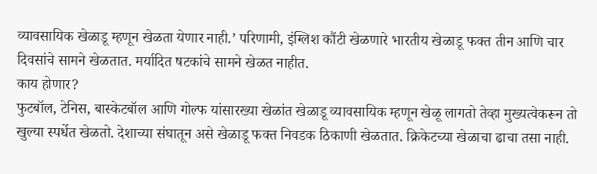व्यावसायिक खेळाडू म्हणून खेळता येणार नाही.’ परिणामी, इंग्लिश कौंटी खेळणारे भारतीय खेळाडू फक्त तीन आणि चार दिवसांचे सामने खेळतात. मर्यादित षटकांचे सामने खेळत नाहीत.
काय होणार?
फुटबॉल, टेनिस, बास्केटबॉल आणि गोल्फ यांसारख्या खेळांत खेळाडू व्यावसायिक म्हणून खेळू लागतो तेव्हा मुख्यत्वेकरून तो खुल्या स्पर्धेत खेळतो. देशाच्या संघातून असे खेळाडू फक्त निवडक ठिकाणी खेळतात. क्रिकेटच्या खेळाचा ढाचा तसा नाही.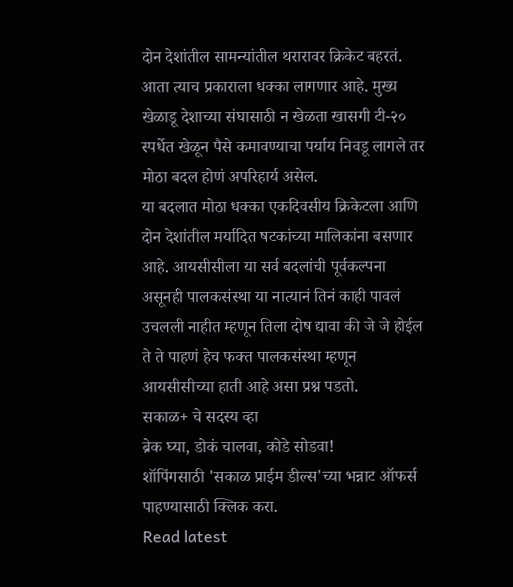दोन देशांतील सामन्यांतील थरारावर क्रिकेट बहरतं. आता त्याच प्रकाराला धक्का लागणार आहे. मुख्य खेळाडू देशाच्या संघासाठी न खेळता खासगी टी-२० स्पर्धेत खेळून पैसे कमावण्याचा पर्याय निवडू लागले तर मोठा बदल होणं अपरिहार्य असेल.
या बदलात मोठा धक्का एकदिवसीय क्रिकेटला आणि दोन देशांतील मर्यादित षटकांच्या मालिकांना बसणार आहे. आयसीसीला या सर्व बदलांची पूर्वकल्पना असूनही पालकसंस्था या नात्यानं तिनं काही पावलं उचलली नाहीत म्हणून तिला दोष द्यावा की जे जे होईल ते ते पाहणं हेच फक्त पालकसंस्था म्हणून आयसीसीच्या हाती आहे असा प्रश्न पडतो.
सकाळ+ चे सदस्य व्हा
ब्रेक घ्या, डोकं चालवा, कोडे सोडवा!
शॉपिंगसाठी 'सकाळ प्राईम डील्स'च्या भन्नाट ऑफर्स पाहण्यासाठी क्लिक करा.
Read latest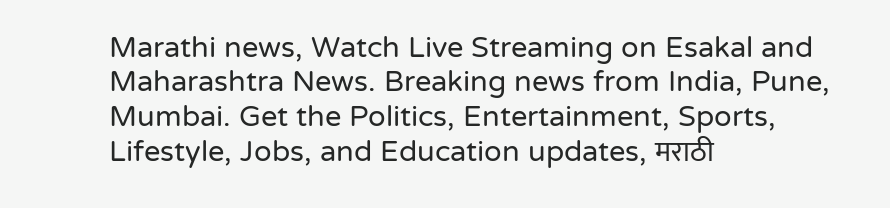Marathi news, Watch Live Streaming on Esakal and Maharashtra News. Breaking news from India, Pune, Mumbai. Get the Politics, Entertainment, Sports, Lifestyle, Jobs, and Education updates, मराठी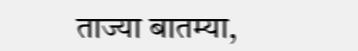ताज्या बातम्या,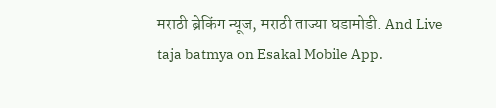मराठी ब्रेकिंग न्यूज, मराठी ताज्या घडामोडी. And Live taja batmya on Esakal Mobile App.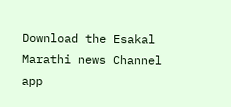Download the Esakal Marathi news Channel app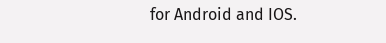for Android and IOS.